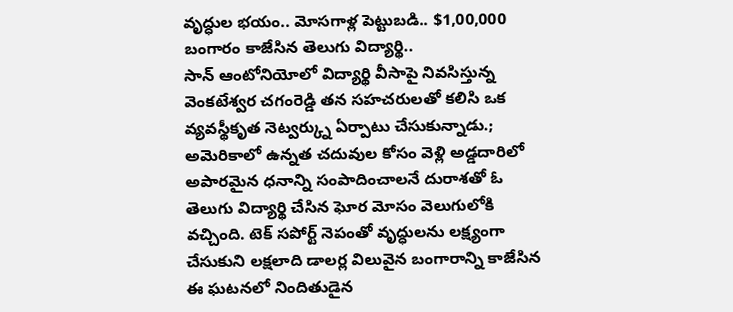వృద్ధుల భయం.. మోసగాళ్ల పెట్టుబడి.. $1,00,000 బంగారం కాజేసిన తెలుగు విద్యార్థి..
సాన్ ఆంటోనియోలో విద్యార్థి వీసాపై నివసిస్తున్న వెంకటేశ్వర చగంరెడ్డి తన సహచరులతో కలిసి ఒక వ్యవస్థీకృత నెట్వర్క్ను ఏర్పాటు చేసుకున్నాడు.;
అమెరికాలో ఉన్నత చదువుల కోసం వెళ్లి అడ్డదారిలో అపారమైన ధనాన్ని సంపాదించాలనే దురాశతో ఓ తెలుగు విద్యార్థి చేసిన ఘోర మోసం వెలుగులోకి వచ్చింది. టెక్ సపోర్ట్ నెపంతో వృద్ధులను లక్ష్యంగా చేసుకుని లక్షలాది డాలర్ల విలువైన బంగారాన్ని కాజేసిన ఈ ఘటనలో నిందితుడైన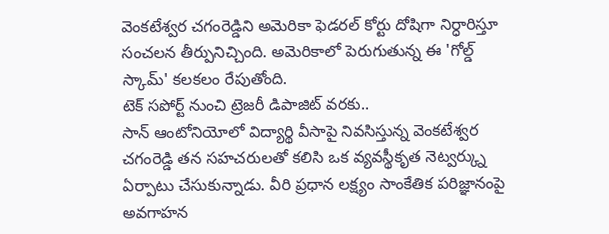వెంకటేశ్వర చగంరెడ్డిని అమెరికా ఫెడరల్ కోర్టు దోషిగా నిర్ధారిస్తూ సంచలన తీర్పునిచ్చింది. అమెరికాలో పెరుగుతున్న ఈ 'గోల్డ్ స్కామ్' కలకలం రేపుతోంది.
టెక్ సపోర్ట్ నుంచి ట్రెజరీ డిపాజిట్ వరకు..
సాన్ ఆంటోనియోలో విద్యార్థి వీసాపై నివసిస్తున్న వెంకటేశ్వర చగంరెడ్డి తన సహచరులతో కలిసి ఒక వ్యవస్థీకృత నెట్వర్క్ను ఏర్పాటు చేసుకున్నాడు. వీరి ప్రధాన లక్ష్యం సాంకేతిక పరిజ్ఞానంపై అవగాహన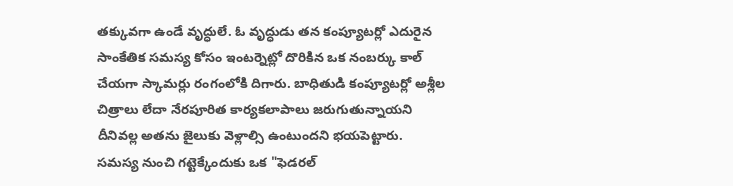తక్కువగా ఉండే వృద్ధులే. ఓ వృద్ధుడు తన కంప్యూటర్లో ఎదురైన సాంకేతిక సమస్య కోసం ఇంటర్నెట్లో దొరికిన ఒక నంబర్కు కాల్ చేయగా స్కామర్లు రంగంలోకి దిగారు. బాధితుడి కంప్యూటర్లో అశ్లీల చిత్రాలు లేదా నేరపూరిత కార్యకలాపాలు జరుగుతున్నాయని దీనివల్ల అతను జైలుకు వెళ్లాల్సి ఉంటుందని భయపెట్టారు. సమస్య నుంచి గట్టెక్కేందుకు ఒక "ఫెడరల్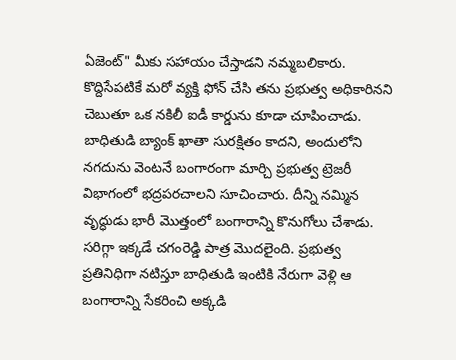ఏజెంట్" మీకు సహాయం చేస్తాడని నమ్మబలికారు. కొద్దిసేపటికే మరో వ్యక్తి ఫోన్ చేసి తను ప్రభుత్వ అధికారినని చెబుతూ ఒక నకిలీ ఐడీ కార్డును కూడా చూపించాడు. బాధితుడి బ్యాంక్ ఖాతా సురక్షితం కాదని, అందులోని నగదును వెంటనే బంగారంగా మార్చి ప్రభుత్వ ట్రెజరీ విభాగంలో భద్రపరచాలని సూచించారు. దీన్ని నమ్మిన వృద్ధుడు భారీ మొత్తంలో బంగారాన్ని కొనుగోలు చేశాడు. సరిగ్గా ఇక్కడే చగంరెడ్డి పాత్ర మొదలైంది. ప్రభుత్వ ప్రతినిధిగా నటిస్తూ బాధితుడి ఇంటికి నేరుగా వెళ్లి ఆ బంగారాన్ని సేకరించి అక్కడి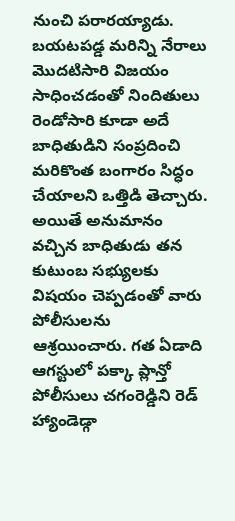నుంచి పరారయ్యాడు.
బయటపడ్డ మరిన్ని నేరాలు
మొదటిసారి విజయం సాధించడంతో నిందితులు రెండోసారి కూడా అదే బాధితుడిని సంప్రదించి మరికొంత బంగారం సిద్ధం చేయాలని ఒత్తిడి తెచ్చారు. అయితే అనుమానం వచ్చిన బాధితుడు తన కుటుంబ సభ్యులకు విషయం చెప్పడంతో వారు పోలీసులను ఆశ్రయించారు. గత ఏడాది ఆగస్టులో పక్కా ప్లాన్తో పోలీసులు చగంరెడ్డిని రెడ్ హ్యాండెడ్గా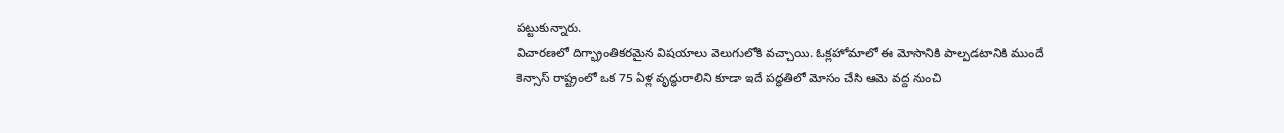పట్టుకున్నారు.
విచారణలో దిగ్భ్రాంతికరమైన విషయాలు వెలుగులోకి వచ్చాయి. ఓక్లహోమాలో ఈ మోసానికి పాల్పడటానికి ముందే కెన్సాస్ రాష్ట్రంలో ఒక 75 ఏళ్ల వృద్ధురాలిని కూడా ఇదే పద్ధతిలో మోసం చేసి ఆమె వద్ద నుంచి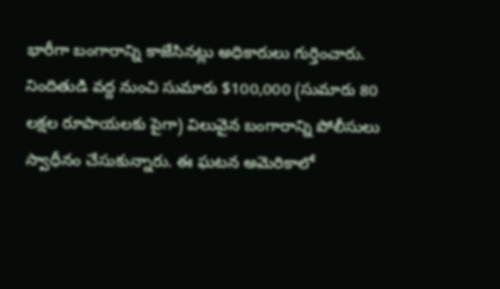భారీగా బంగారాన్ని కాజేసినట్లు అధికారులు గుర్తించారు. నిందితుడి వద్ద నుంచి సుమారు $100,000 (సుమారు 80 లక్షల రూపాయలకు పైగా) విలువైన బంగారాన్ని పోలీసులు స్వాధీనం చేసుకున్నారు. ఈ ఘటన అమెరికాలో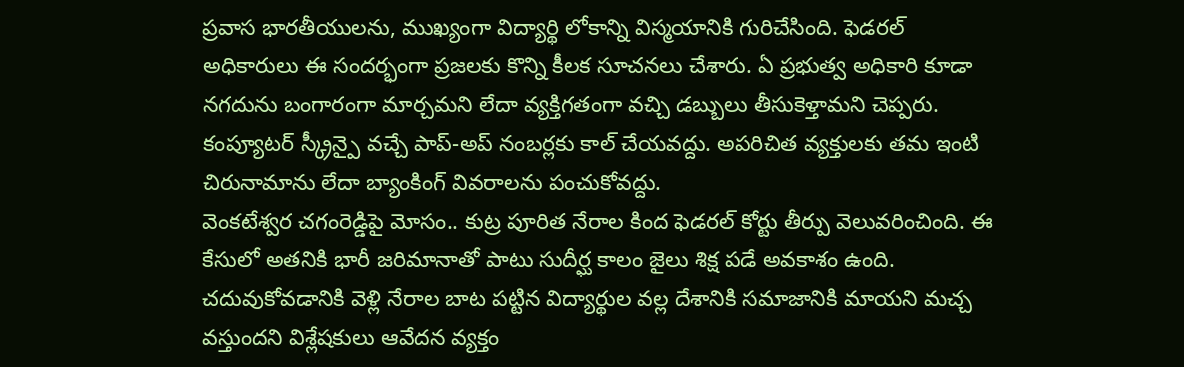ప్రవాస భారతీయులను, ముఖ్యంగా విద్యార్థి లోకాన్ని విస్మయానికి గురిచేసింది. ఫెడరల్ అధికారులు ఈ సందర్భంగా ప్రజలకు కొన్ని కీలక సూచనలు చేశారు. ఏ ప్రభుత్వ అధికారి కూడా నగదును బంగారంగా మార్చమని లేదా వ్యక్తిగతంగా వచ్చి డబ్బులు తీసుకెళ్తామని చెప్పరు. కంప్యూటర్ స్క్రీన్పై వచ్చే పాప్-అప్ నంబర్లకు కాల్ చేయవద్దు. అపరిచిత వ్యక్తులకు తమ ఇంటి చిరునామాను లేదా బ్యాంకింగ్ వివరాలను పంచుకోవద్దు.
వెంకటేశ్వర చగంరెడ్డిపై మోసం.. కుట్ర పూరిత నేరాల కింద ఫెడరల్ కోర్టు తీర్పు వెలువరించింది. ఈ కేసులో అతనికి భారీ జరిమానాతో పాటు సుదీర్ఘ కాలం జైలు శిక్ష పడే అవకాశం ఉంది. చదువుకోవడానికి వెళ్లి నేరాల బాట పట్టిన విద్యార్థుల వల్ల దేశానికి సమాజానికి మాయని మచ్చ వస్తుందని విశ్లేషకులు ఆవేదన వ్యక్తం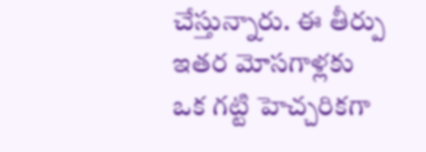చేస్తున్నారు. ఈ తీర్పు ఇతర మోసగాళ్లకు ఒక గట్టి హెచ్చరికగా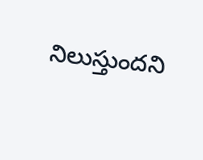నిలుస్తుందని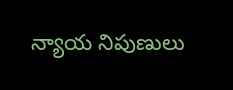న్యాయ నిపుణులు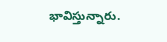భావిస్తున్నారు.